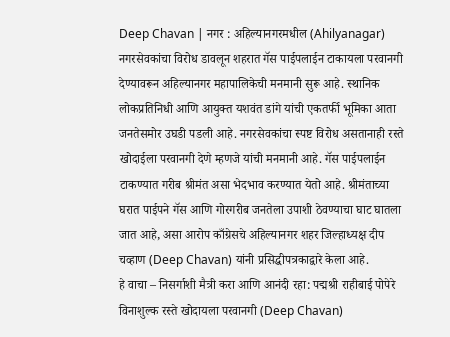Deep Chavan | नगर : अहिल्यानगरमधील (Ahilyanagar) नगरसेवकांचा विरोध डावलून शहरात गॅस पाईपलाईन टाकायला परवानगी देण्यावरून अहिल्यानगर महापालिकेची मनमानी सुरू आहे. स्थानिक लोकप्रतिनिधी आणि आयुक्त यशवंत डांगे यांची एकतर्फी भूमिका आता जनतेसमोर उघडी पडली आहे. नगरसेवकांचा स्पष्ट विरोध असतानाही रस्ते खोदाईला परवानगी देणे म्हणजे यांची मनमानी आहे. गॅस पाईपलाईन टाकण्यात गरीब श्रीमंत असा भेदभाव करण्यात येतो आहे. श्रीमंताच्या घरात पाईपने गॅस आणि गोरगरीब जनतेला उपाशी ठेवण्याचा घाट घातला जात आहे, असा आरोप काँग्रेसचे अहिल्यानगर शहर जिल्हाध्यक्ष दीप चव्हाण (Deep Chavan) यांनी प्रसिद्धीपत्रकाद्वारे केला आहे.
हे वाचा – निसर्गाशी मैत्री करा आणि आनंदी रहा: पद्मश्री राहीबाई पोपेरे
विनाशुल्क रस्ते खोदायला परवानगी (Deep Chavan)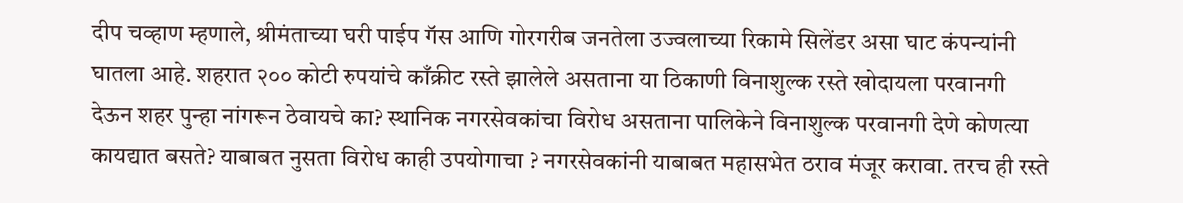दीप चव्हाण म्हणाले, श्रीमंताच्या घरी पाईप गॅस आणि गोरगरीब जनतेला उज्वलाच्या रिकामे सिलेंडर असा घाट कंपन्यांनी घातला आहे. शहरात २०० कोटी रुपयांचे काँक्रीट रस्ते झालेले असताना या ठिकाणी विनाशुल्क रस्ते खोदायला परवानगी देऊन शहर पुन्हा नांगरून ठेवायचे का? स्थानिक नगरसेवकांचा विरोध असताना पालिकेने विनाशुल्क परवानगी देणे कोणत्या कायद्यात बसते? याबाबत नुसता विरोध काही उपयोगाचा ? नगरसेवकांनी याबाबत महासभेत ठराव मंजूर करावा. तरच ही रस्ते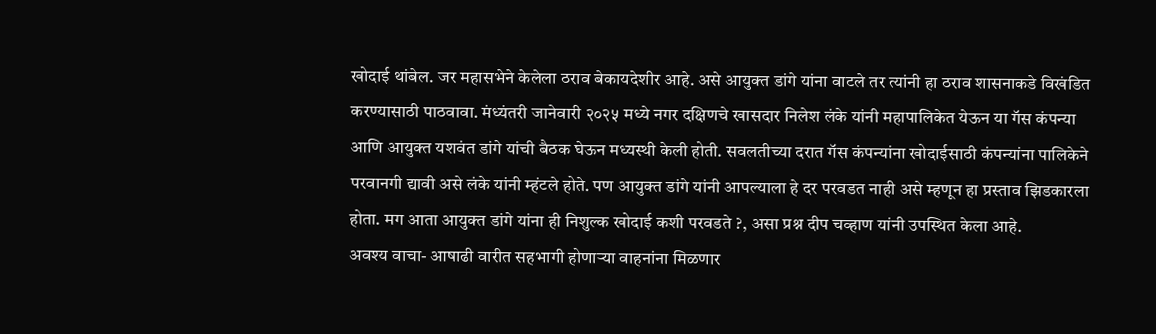खोदाई थांबेल. जर महासभेने केलेला ठराव बेकायदेशीर आहे. असे आयुक्त डांगे यांना वाटले तर त्यांनी हा ठराव शासनाकडे विखंडित करण्यासाठी पाठवावा. मंध्यंतरी जानेवारी २०२५ मध्ये नगर दक्षिणचे खासदार निलेश लंके यांनी महापालिकेत येऊन या गॅस कंपन्या आणि आयुक्त यशवंत डांगे यांची बैठक घेऊन मध्यस्थी केली होती. सवलतीच्या दरात गॅस कंपन्यांना खोदाईसाठी कंपन्यांना पालिकेने परवानगी द्यावी असे लंके यांनी म्हंटले होते. पण आयुक्त डांगे यांनी आपल्याला हे दर परवडत नाही असे म्हणून हा प्रस्ताव झिडकारला होता. मग आता आयुक्त डांगे यांना ही निशुल्क खोदाई कशी परवडते ?, असा प्रश्न दीप चव्हाण यांनी उपस्थित केला आहे.
अवश्य वाचा- आषाढी वारीत सहभागी होणाऱ्या वाहनांना मिळणार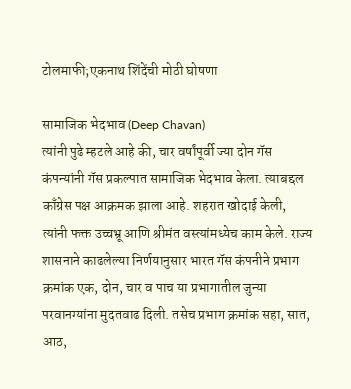टोलमाफी;एकनाथ शिंदेंची मोठी घोषणा

सामाजिक भेदभाव (Deep Chavan)
त्यांनी पुढे म्हटले आहे की, चार वर्षांपूर्वी ज्या दोन गॅस कंपन्यांनी गॅस प्रकल्पात सामाजिक भेदभाव केला. त्याबद्दल काँग्रेस पक्ष आक्रमक झाला आहे. शहरात खोदाई केली, त्यांनी फक्त उच्चभ्रू आणि श्रीमंत वस्त्यांमध्येच काम केले. राज्य शासनाने काढलेल्या निर्णयानुसार भारत गॅस कंपनीने प्रभाग क्रमांक एक, दोन, चार व पाच या प्रभागातील जुन्या परवानग्यांना मुदतवाढ दिली. तसेच प्रभाग क्रमांक सहा, सात, आठ,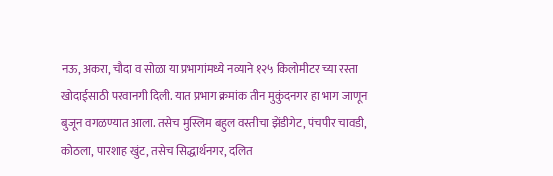नऊ, अकरा, चौदा व सोळा या प्रभागांमध्ये नव्याने १२५ किलोमीटर च्या रस्ता खोदाईसाठी परवानगी दिली. यात प्रभाग क्रमांक तीन मुकुंदनगर हा भाग जाणून बुजून वगळण्यात आला. तसेच मुस्लिम बहुल वस्तीचा झेंडीगेट, पंचपीर चावडी, कोठला, पारशाह खुंट, तसेच सिद्धार्थनगर, दलित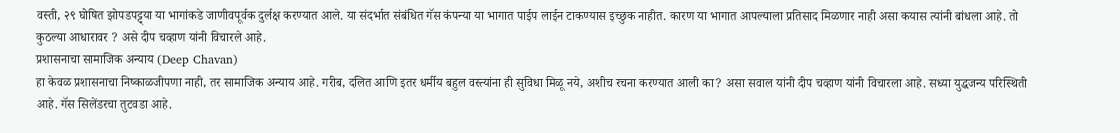वस्ती, २९ घोषित झोपडपट्ट्या या भागांकडे जाणीवपूर्वक दुर्लक्ष करण्यात आले. या संदर्भात संबंधित गॅस कंपन्या या भागात पाईप लाईन टाकण्यास इच्छुक नाहीत. कारण या भागात आपल्याला प्रतिसाद मिळणार नाही असा कयास त्यांनी बांधला आहे. तो कुठल्या आधारावर ? असे दीप चव्हाण यांनी विचारले आहे.
प्रशासनाचा सामाजिक अन्याय (Deep Chavan)
हा केवळ प्रशासनाचा निष्काळजीपणा नाही, तर सामाजिक अन्याय आहे. गरीब, दलित आणि इतर धर्मीय बहुल वस्त्यांना ही सुविधा मिळू नये, अशीच रचना करण्यात आली का? असा सवाल यांनी दीप चव्हाण यांनी विचारला आहे. सध्या युद्धजन्य परिस्थिती आहे. गॅस सिलेंडरचा तुटवडा आहे.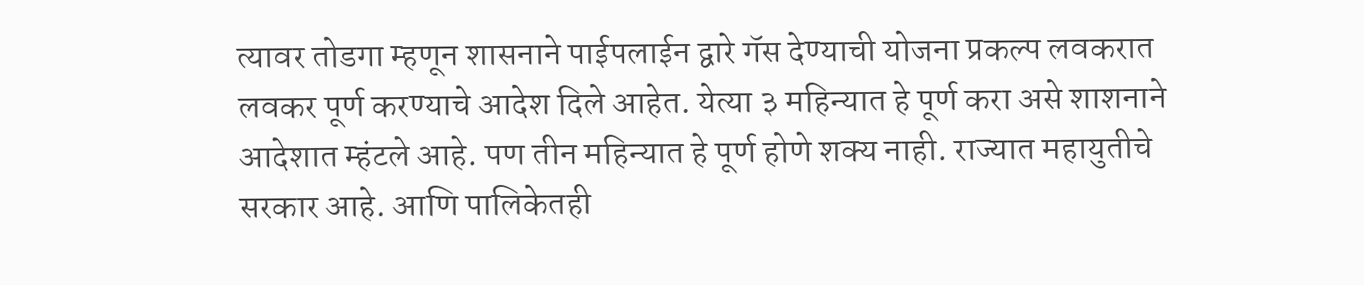त्यावर तोडगा म्हणून शासनाने पाईपलाईन द्वारे गॅस देण्याची योजना प्रकल्प लवकरात लवकर पूर्ण करण्याचे आदेश दिले आहेत. येत्या ३ महिन्यात हे पूर्ण करा असे शाशनाने आदेशात म्हंटले आहे. पण तीन महिन्यात हे पूर्ण होणे शक्य नाही. राज्यात महायुतीचे सरकार आहे. आणि पालिकेतही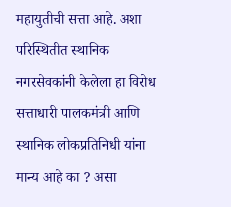महायुतीची सत्ता आहे. अशा परिस्थितीत स्थानिक नगरसेवकांनी केलेला हा विरोध सत्ताधारी पालकमंत्री आणि स्थानिक लोकप्रतिनिधी यांना मान्य आहे का ? असा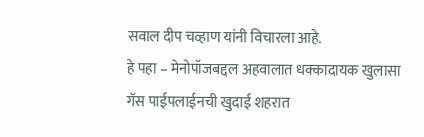सवाल दीप चव्हाण यांनी विचारला आहे.
हे पहा – मेनोपॉजबद्दल अहवालात धक्कादायक खुलासा
गॅस पाईपलाईनची खुदाई शहरात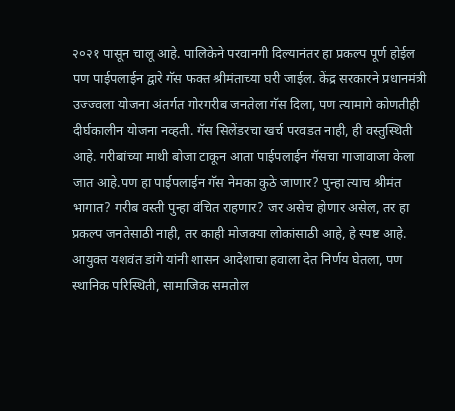२०२१ पासून चालू आहे. पालिकेने परवानगी दिल्यानंतर हा प्रकल्प पूर्ण होईल पण पाईपलाईन द्वारे गॅस फक्त श्रीमंताच्या घरी जाईल. केंद्र सरकारने प्रधानमंत्री उज्ज्वला योजना अंतर्गत गोरगरीब जनतेला गॅस दिला, पण त्यामागे कोणतीही दीर्घकालीन योजना नव्हती. गॅस सिलेंडरचा खर्च परवडत नाही, ही वस्तुस्थिती आहे. गरीबांच्या माथी बोजा टाकून आता पाईपलाईन गॅसचा गाजावाजा केला जात आहे.पण हा पाईपलाईन गॅस नेमका कुठे जाणार? पुन्हा त्याच श्रीमंत भागात? गरीब वस्ती पुन्हा वंचित राहणार? जर असेच होणार असेल, तर हा प्रकल्प जनतेसाठी नाही, तर काही मोजक्या लोकांसाठी आहे, हे स्पष्ट आहे. आयुक्त यशवंत डांगे यांनी शासन आदेशाचा हवाला देत निर्णय घेतला, पण स्थानिक परिस्थिती, सामाजिक समतोल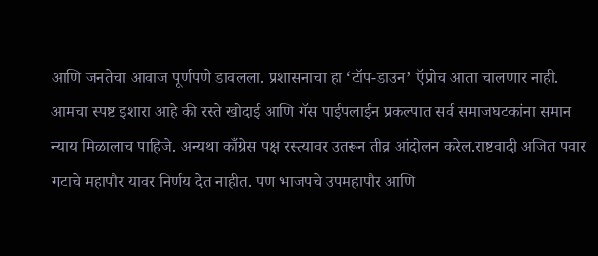आणि जनतेचा आवाज पूर्णपणे डावलला. प्रशासनाचा हा ‘टॉप-डाउन’ ऍप्रोच आता चालणार नाही. आमचा स्पष्ट इशारा आहे की रस्ते खोदाई आणि गॅस पाईपलाईन प्रकल्पात सर्व समाजघटकांना समान न्याय मिळालाच पाहिजे. अन्यथा काँग्रेस पक्ष रस्त्यावर उतरून तीव्र आंदोलन करेल.राष्टवादी अजित पवार गटाचे महापौर यावर निर्णय देत नाहीत. पण भाजपचे उपमहापौर आणि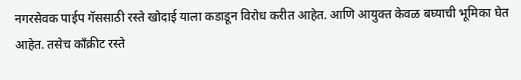नगरसेवक पाईप गॅससाठी रस्ते खोदाई याला कडाडून विरोध करीत आहेत. आणि आयुक्त केवळ बघ्याची भूमिका घेत आहेत. तसेच काँक्रीट रस्ते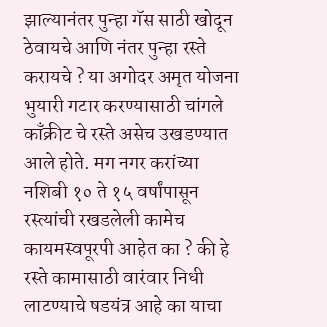झाल्यानंतर पुन्हा गॅस साठी खोदून ठेवायचे आणि नंतर पुन्हा रस्ते करायचे ? या अगोदर अमृत योजना भुयारी गटार करण्यासाठी चांगले काँक्रीट चे रस्ते असेच उखडण्यात आले होते. मग नगर करांच्या नशिबी १० ते १५ वर्षांपासून रस्त्यांची रखडलेली कामेच कायमस्वपूरपी आहेत का ? की हे रस्ते कामासाठी वारंवार निधी लाटण्याचे षडयंत्र आहे का याचा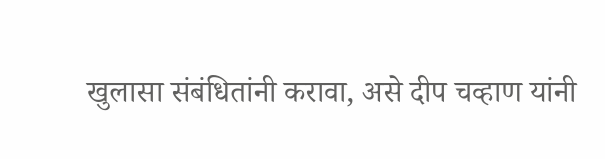खुलासा संबंधितांनी करावा, असे दीप चव्हाण यांनी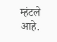म्हंटले आहे.